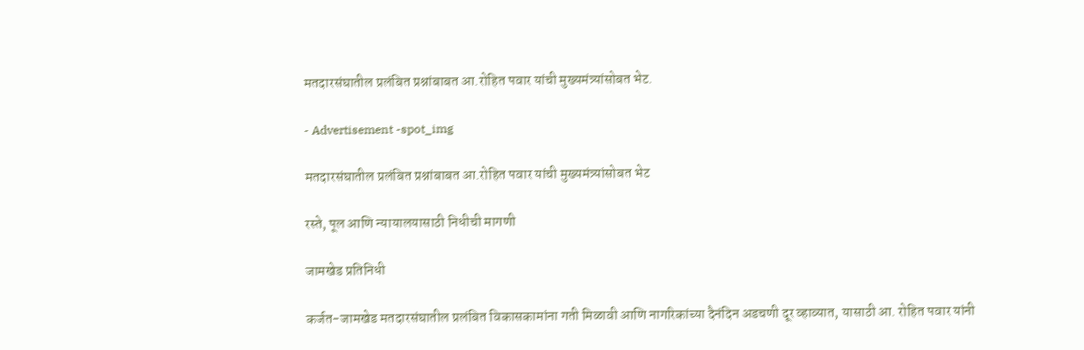मतदारसंघातील प्रलंबित प्रश्नांबाबत आ.रोहित पवार यांची मुख्यमंत्र्यांसोबत भेट.

- Advertisement -spot_img

मतदारसंघातील प्रलंबित प्रश्नांबाबत आ.रोहित पवार यांची मुख्यमंत्र्यांसोबत भेट

रस्ते, पूल आणि न्यायालयासाठी निधीची मागणी

जामखेड प्रतिनिधी

कर्जत-जामखेड मतदारसंघातील प्रलंबित विकासकामांना गती मिळावी आणि नागरिकांच्या दैनंदिन अडचणी दूर व्हाव्यात, यासाठी आ. रोहित पवार यांनी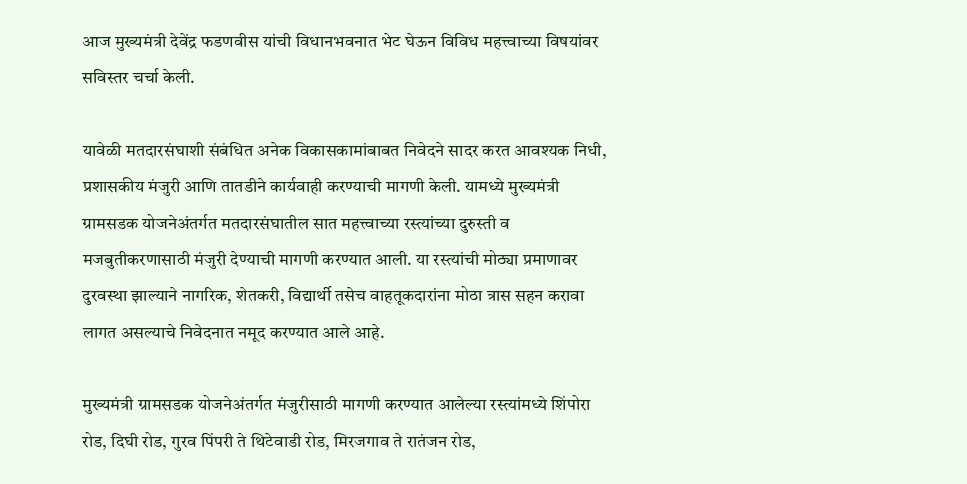आज मुख्यमंत्री देवेंद्र फडणवीस यांची विधानभवनात भेट घेऊन विविध महत्त्वाच्या विषयांवर सविस्तर चर्चा केली.

यावेळी मतदारसंघाशी संबंधित अनेक विकासकामांबाबत निवेदने सादर करत आवश्यक निधी, प्रशासकीय मंजुरी आणि तातडीने कार्यवाही करण्याची मागणी केली. यामध्ये मुख्यमंत्री ग्रामसडक योजनेअंतर्गत मतदारसंघातील सात महत्त्वाच्या रस्त्यांच्या दुरुस्ती व मजबुतीकरणासाठी मंजुरी देण्याची मागणी करण्यात आली. या रस्त्यांची मोठ्या प्रमाणावर दुरवस्था झाल्याने नागरिक, शेतकरी, विद्यार्थी तसेच वाहतूकदारांना मोठा त्रास सहन करावा लागत असल्याचे निवेदनात नमूद करण्यात आले आहे.

मुख्यमंत्री ग्रामसडक योजनेअंतर्गत मंजुरीसाठी मागणी करण्यात आलेल्या रस्त्यांमध्ये शिंपोरा रोड, दिघी रोड, गुरव पिंपरी ते थिटेवाडी रोड, मिरजगाव ते रातंजन रोड,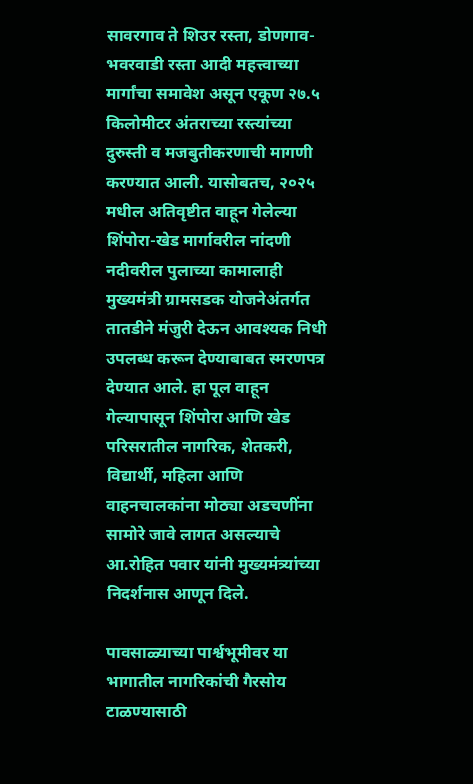सावरगाव ते शिउर रस्ता, डोणगाव-भवरवाडी रस्ता आदी महत्त्वाच्या मार्गांचा समावेश असून एकूण २७.५ किलोमीटर अंतराच्या रस्त्यांच्या दुरुस्ती व मजबुतीकरणाची मागणी करण्यात आली. यासोबतच, २०२५ मधील अतिवृष्टीत वाहून गेलेल्या शिंपोरा-खेड मार्गावरील नांदणी नदीवरील पुलाच्या कामालाही मुख्यमंत्री ग्रामसडक योजनेअंतर्गत तातडीने मंजुरी देऊन आवश्यक निधी उपलब्ध करून देण्याबाबत स्मरणपत्र देण्यात आले. हा पूल वाहून गेल्यापासून शिंपोरा आणि खेड परिसरातील नागरिक, शेतकरी, विद्यार्थी, महिला आणि वाहनचालकांना मोठ्या अडचणींना सामोरे जावे लागत असल्याचे आ.रोहित पवार यांनी मुख्यमंत्र्यांच्या निदर्शनास आणून दिले.

पावसाळ्याच्या पार्श्वभूमीवर या भागातील नागरिकांची गैरसोय टाळण्यासाठी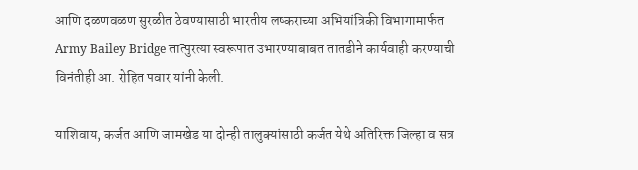आणि दळणवळण सुरळीत ठेवण्यासाठी भारतीय लष्कराच्या अभियांत्रिकी विभागामार्फत Army Bailey Bridge तात्पुरत्या स्वरूपात उभारण्याबाबत तातडीने कार्यवाही करण्याची विनंतीही आ. रोहित पवार यांनी केली.

याशिवाय, कर्जत आणि जामखेड या दोन्ही तालुक्यांसाठी कर्जत येथे अतिरिक्त जिल्हा व सत्र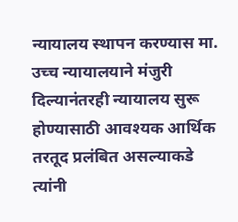न्यायालय स्थापन करण्यास मा. उच्च न्यायालयाने मंजुरी दिल्यानंतरही न्यायालय सुरू होण्यासाठी आवश्यक आर्थिक तरतूद प्रलंबित असल्याकडे त्यांनी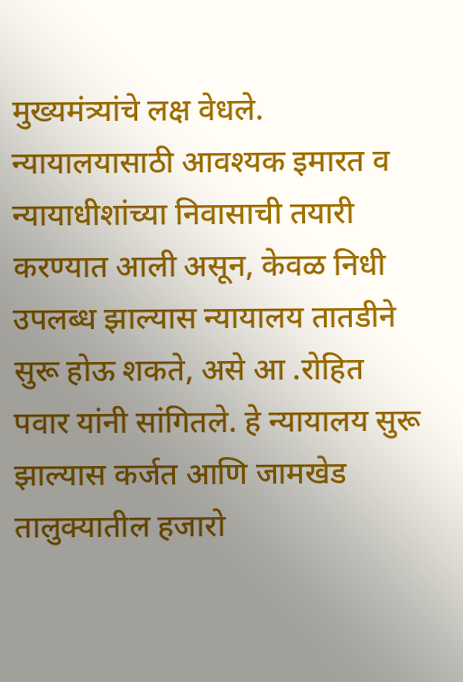मुख्यमंत्र्यांचे लक्ष वेधले. न्यायालयासाठी आवश्यक इमारत व न्यायाधीशांच्या निवासाची तयारी करण्यात आली असून, केवळ निधी उपलब्ध झाल्यास न्यायालय तातडीने सुरू होऊ शकते, असे आ .रोहित पवार यांनी सांगितले. हे न्यायालय सुरू झाल्यास कर्जत आणि जामखेड तालुक्यातील हजारो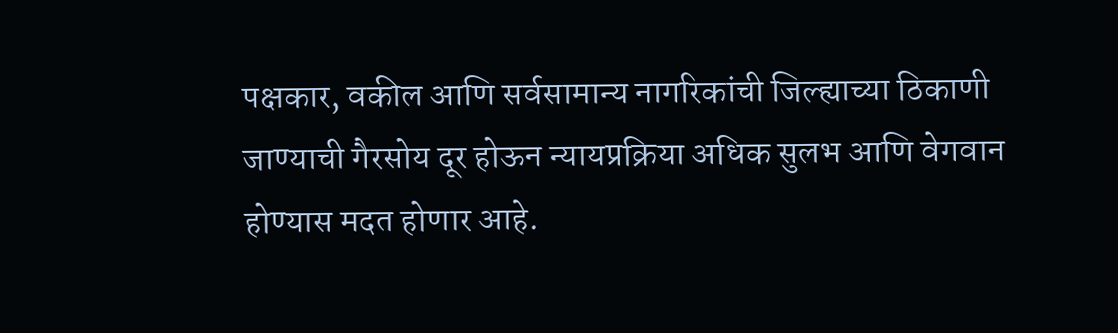पक्षकार, वकील आणि सर्वसामान्य नागरिकांची जिल्ह्याच्या ठिकाणी जाण्याची गैरसोय दूर होऊन न्यायप्रक्रिया अधिक सुलभ आणि वेगवान होण्यास मदत होणार आहे.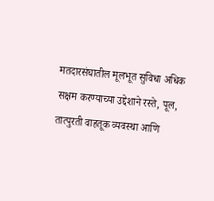मतदारसंघातील मूलभूत सुविधा अधिक सक्षम करण्याच्या उद्देशाने रस्ते, पूल, तात्पुरती वाहतूक व्यवस्था आणि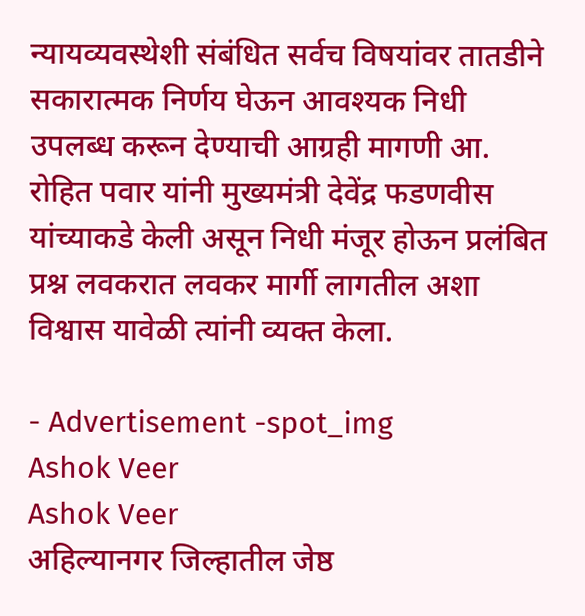न्यायव्यवस्थेशी संबंधित सर्वच विषयांवर तातडीने सकारात्मक निर्णय घेऊन आवश्यक निधी उपलब्ध करून देण्याची आग्रही मागणी आ. रोहित पवार यांनी मुख्यमंत्री देवेंद्र फडणवीस यांच्याकडे केली असून निधी मंजूर होऊन प्रलंबित प्रश्न लवकरात लवकर मार्गी लागतील अशा विश्वास यावेळी त्यांनी व्यक्त केला.

- Advertisement -spot_img
Ashok Veer
Ashok Veer
अहिल्यानगर जिल्हातील जेष्ठ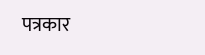पत्रकार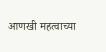आणखी महत्वाच्या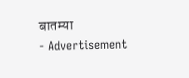बातम्या
- Advertisement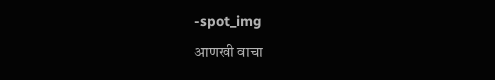-spot_img
आणखी वाचा